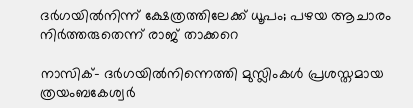ദര്‍ഗയില്‍നിന്ന് ക്ഷേത്രത്തിലേക്ക് ധൂപം; പഴയ ആചാരം നിര്‍ത്തരുതെന്ന് രാജ് താക്കറെ

നാസിക്- ദര്‍ഗയില്‍നിന്നെത്തി മുസ്ലിംകള്‍ പ്രശസ്തമായ ത്രയംബകേശ്വര്‍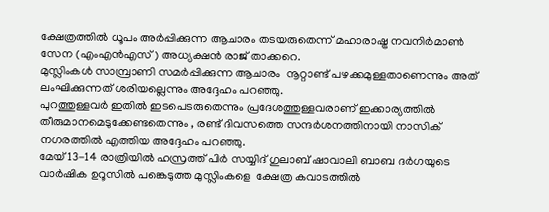ക്ഷേത്രത്തില്‍ ധൂപം അര്‍പ്പിക്കുന്ന ആചാരം തടയരുതെന്ന് മഹാരാഷ്ട്ര നവനിര്‍മാണ്‍ സേന (എംഎന്‍എസ്) അധ്യക്ഷന്‍ രാജ് താക്കറെ.
മുസ്ലിംകള്‍ സാമ്പ്രാണി സമര്‍പ്പിക്കുന്ന ആചാരം  നൂറ്റാണ്ട് പഴക്കമുള്ളതാണെന്നും അത് ലംഘിക്കുന്നത് ശരിയല്ലെന്നും അദ്ദേഹം പറഞ്ഞു.
പുറത്തുള്ളവര്‍ ഇതില്‍ ഇടപെടരുതെന്നും പ്രദേശത്തുള്ളവരാണ് ഇക്കാര്യത്തില്‍ തീരുമാനമെടുക്കേണ്ടതെന്നും , രണ്ട് ദിവസത്തെ സന്ദര്‍ശനത്തിനായി നാസിക് നഗരത്തില്‍ എത്തിയ അദ്ദേഹം പറഞ്ഞു.
മേയ് 13-14 രാത്രിയില്‍ ഹസ്രത്ത് പിര്‍ സയ്യിദ് ഗുലാബ് ഷാവാലി ബാബ ദര്‍ഗയുടെ വാര്‍ഷിക ഉറൂസില്‍ പങ്കെടുത്ത മുസ്ലിംകളെ  ക്ഷേത്ര കവാടത്തില്‍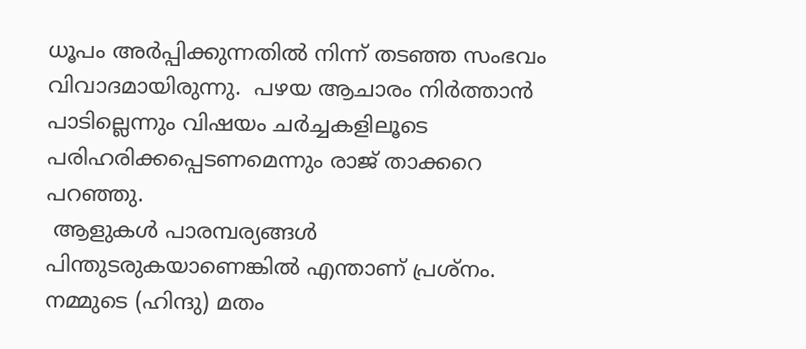ധൂപം അര്‍പ്പിക്കുന്നതില്‍ നിന്ന് തടഞ്ഞ സംഭവം വിവാദമായിരുന്നു.  പഴയ ആചാരം നിര്‍ത്താന്‍ പാടില്ലെന്നും വിഷയം ചര്‍ച്ചകളിലൂടെ പരിഹരിക്കപ്പെടണമെന്നും രാജ് താക്കറെ പറഞ്ഞു.
 ആളുകള്‍ പാരമ്പര്യങ്ങള്‍ പിന്തുടരുകയാണെങ്കില്‍ എന്താണ് പ്രശ്‌നം. നമ്മുടെ (ഹിന്ദു) മതം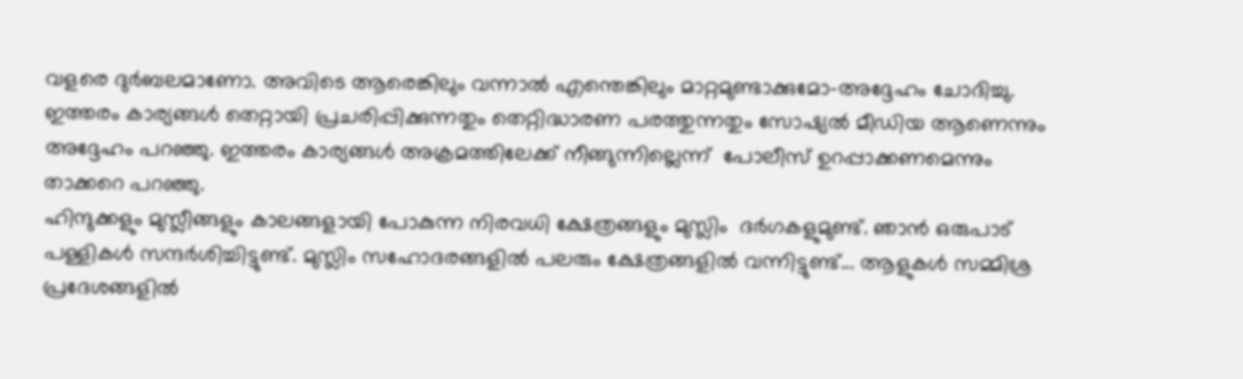വളരെ ദുര്‍ബലമാണോ. അവിടെ ആരെങ്കിലും വന്നാല്‍ എന്തെങ്കിലും മാറ്റമുണ്ടാക്കുമോ-അദ്ദേഹം ചോദിച്ചു.
ഇത്തരം കാര്യങ്ങള്‍ തെറ്റായി പ്രചരിപ്പിക്കുന്നതും തെറ്റിദ്ധാരണ പരത്തുന്നതും സോഷ്യല്‍ മീഡിയ ആണെന്നും അദ്ദേഹം പറഞ്ഞു. ഇത്തരം കാര്യങ്ങള്‍ അക്രമത്തിലേക്ക് നീങ്ങുന്നില്ലെന്ന്  പോലീസ് ഉറപ്പാക്കണമെന്നും താക്കറെ പറഞ്ഞു.
ഹിന്ദുക്കളും മുസ്ലീങ്ങളും കാലങ്ങളായി പോകുന്ന നിരവധി ക്ഷേത്രങ്ങളും മുസ്ലിം  ദര്‍ഗകളുമുണ്ട്. ഞാന്‍ ഒരുപാട് പള്ളികള്‍ സന്ദര്‍ശിച്ചിട്ടുണ്ട്. മുസ്ലിം സഹോദരങ്ങളില്‍ പലരും ക്ഷേത്രങ്ങളില്‍ വന്നിട്ടുണ്ട്... ആളുകള്‍ സമ്മിശ്ര പ്രദേശങ്ങളില്‍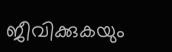ജീവിക്കുകയും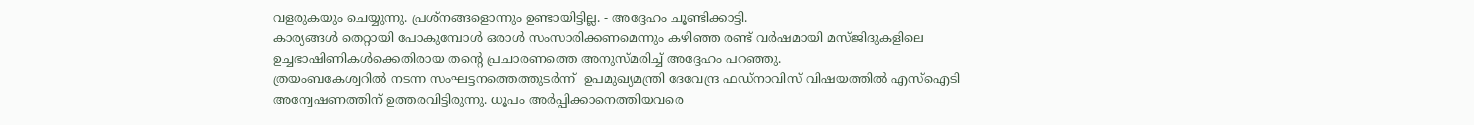വളരുകയും ചെയ്യുന്നു. പ്രശ്‌നങ്ങളൊന്നും ഉണ്ടായിട്ടില്ല. - അദ്ദേഹം ചൂണ്ടിക്കാട്ടി.
കാര്യങ്ങള്‍ തെറ്റായി പോകുമ്പോള്‍ ഒരാള്‍ സംസാരിക്കണമെന്നും കഴിഞ്ഞ രണ്ട് വര്‍ഷമായി മസ്ജിദുകളിലെ ഉച്ചഭാഷിണികള്‍ക്കെതിരായ തന്റെ പ്രചാരണത്തെ അനുസ്മരിച്ച് അദ്ദേഹം പറഞ്ഞു.
ത്രയംബകേശ്വറില്‍ നടന്ന സംഘട്ടനത്തെത്തുടര്‍ന്ന്  ഉപമുഖ്യമന്ത്രി ദേവേന്ദ്ര ഫഡ്‌നാവിസ് വിഷയത്തില്‍ എസ്‌ഐടി അന്വേഷണത്തിന് ഉത്തരവിട്ടിരുന്നു. ധൂപം അര്‍പ്പിക്കാനെത്തിയവരെ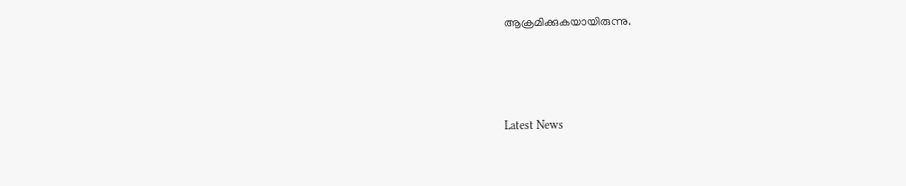ആക്രമിക്കുകയായിരുന്നു.



Latest News